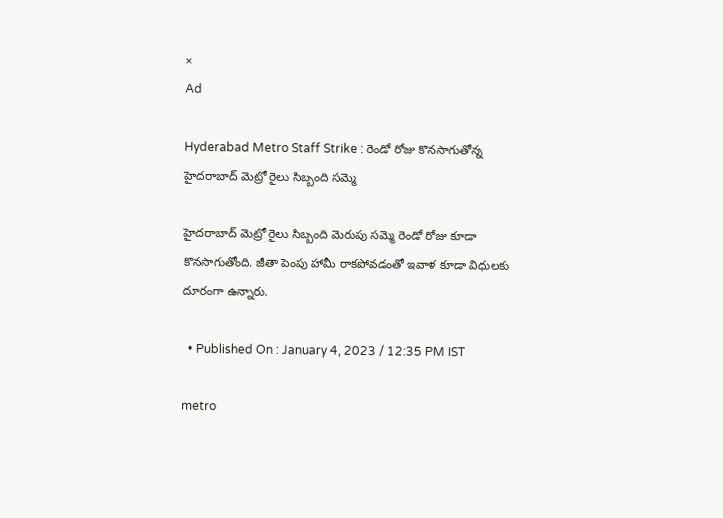×
Ad

Hyderabad Metro Staff Strike : రెండో రోజు కొనసాగుతోన్న హైదరాబాద్ మెట్రో రైలు సిబ్బంది సమ్మె

హైదరాబాద్ మెట్రో రైలు సిబ్బంది మెరుపు సమ్మె రెండో రోజు కూడా కొనసాగుతోంది. జీతా పెంపు హామీ రాకపోవడంతో ఇవాళ కూడా విధులకు దూరంగా ఉన్నారు.

  • Published On : January 4, 2023 / 12:35 PM IST

metro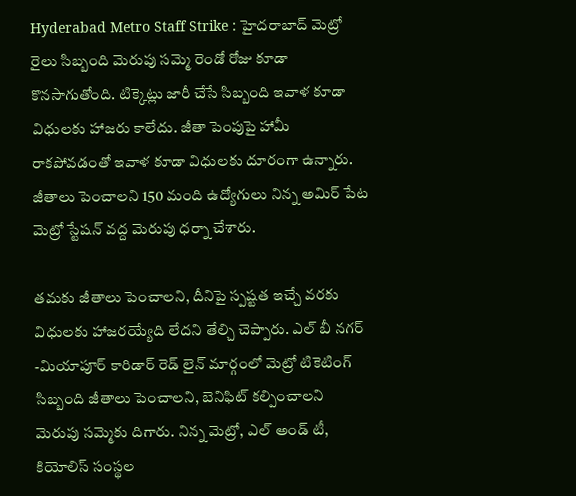Hyderabad Metro Staff Strike : హైదరాబాద్ మెట్రో రైలు సిబ్బంది మెరుపు సమ్మె రెండో రోజు కూడా కొనసాగుతోంది. టిక్కెట్లు జారీ చేసే సిబ్బంది ఇవాళ కూడా విధులకు హాజరు కాలేదు. జీతా పెంపుపై హామీ రాకపోవడంతో ఇవాళ కూడా విధులకు దూరంగా ఉన్నారు. జీతాలు పెంచాలని 150 మంది ఉద్యోగులు నిన్న అమిర్ పేట మెట్రో స్టేషన్ వద్ద మెరుపు ధర్నా చేశారు.

తమకు జీతాలు పెంచాలని, దీనిపై స్పష్టత ఇచ్చే వరకు విధులకు హాజరయ్యేది లేదని తేల్చి చెప్పారు. ఎల్ బీ నగర్ -మియాపూర్ కారిడార్ రెడ్ లైన్ మార్గంలో మెట్రో టికెటింగ్ సిబ్బంది జీతాలు పెంచాలని, బెనిఫిట్ కల్పించాలని మెరుపు సమ్మెకు దిగారు. నిన్న మెట్రో, ఎల్ అండ్ టీ, కియోలిస్ సంస్థల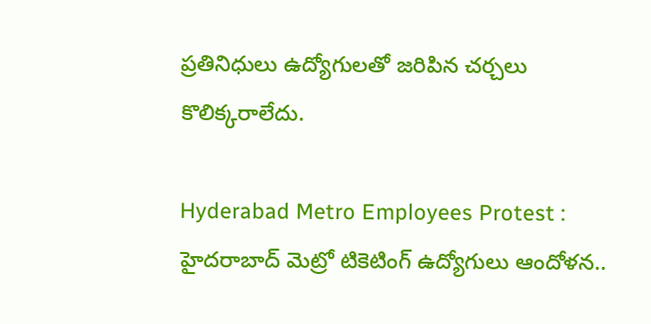ప్రతినిధులు ఉద్యోగులతో జరిపిన చర్చలు కొలిక్కరాలేదు.

Hyderabad Metro Employees Protest : హైదరాబాద్ మెట్రో టికెటింగ్ ఉద్యోగులు ఆందోళన..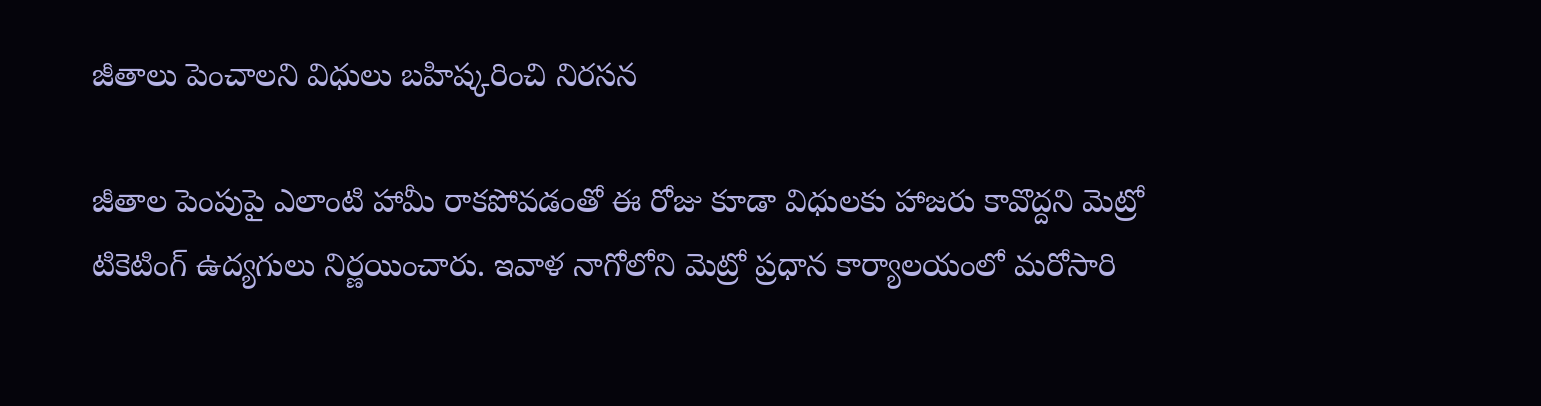జీతాలు పెంచాలని విధులు బహిష్కరించి నిరసన

జీతాల పెంపుపై ఎలాంటి హామీ రాకపోవడంతో ఈ రోజు కూడా విధులకు హాజరు కావొద్దని మెట్రో టికెటింగ్ ఉద్యగులు నిర్ణయించారు. ఇవాళ నాగోలోని మెట్రో ప్రధాన కార్యాలయంలో మరోసారి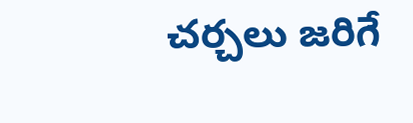చర్చలు జరిగే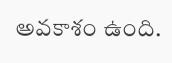అవకాశం ఉంది.